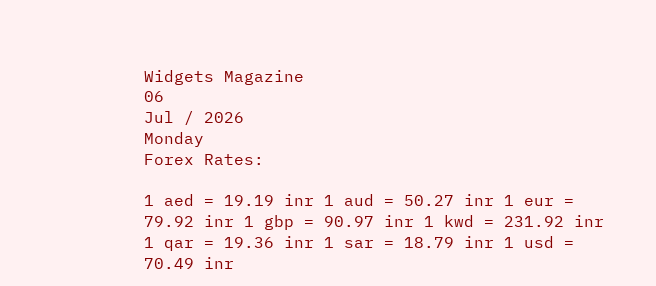Widgets Magazine
06
Jul / 2026
Monday
Forex Rates:

1 aed = 19.19 inr 1 aud = 50.27 inr 1 eur = 79.92 inr 1 gbp = 90.97 inr 1 kwd = 231.92 inr 1 qar = 19.36 inr 1 sar = 18.79 inr 1 usd = 70.49 inr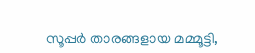സൂപ്പര്‍ താരങ്ങളായ മമ്മൂട്ടി,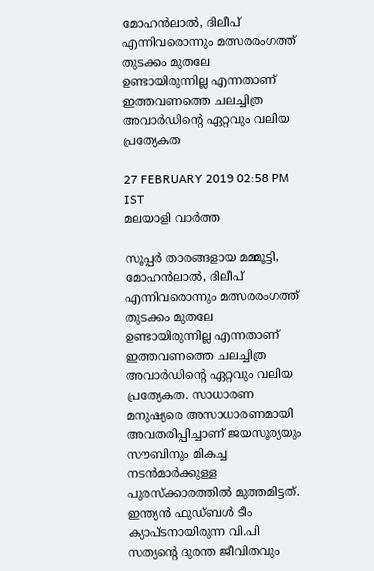മോഹന്‍ലാല്‍, ദിലീപ് എന്നിവരൊന്നും മത്സരരംഗത്ത് തുടക്കം മുതലേ ഉണ്ടായിരുന്നില്ല എന്നതാണ് ഇത്തവണത്തെ ചലച്ചിത്ര അവാര്‍ഡിന്റെ ഏറ്റവും വലിയ പ്രത്യേകത

27 FEBRUARY 2019 02:58 PM IST
മലയാളി വാര്‍ത്ത

സൂപ്പര്‍ താരങ്ങളായ മമ്മൂട്ടി, മോഹന്‍ലാല്‍, ദിലീപ് എന്നിവരൊന്നും മത്സരരംഗത്ത് തുടക്കം മുതലേ ഉണ്ടായിരുന്നില്ല എന്നതാണ് ഇത്തവണത്തെ ചലച്ചിത്ര അവാര്‍ഡിന്റെ ഏറ്റവും വലിയ പ്രത്യേകത. സാധാരണ മനുഷ്യരെ അസാധാരണമായി അവതരിപ്പിച്ചാണ് ജയസൂര്യയും സൗബിനും മികച്ച നടന്‍മാര്‍ക്കുള്ള പുരസ്‌ക്കാരത്തില്‍ മുത്തമിട്ടത്. ഇന്ത്യന്‍ ഫുഡ്ബള്‍ ടീം ക്യാപ്ടനായിരുന്ന വി.പി സത്യന്റെ ദുരന്ത ജീവിതവും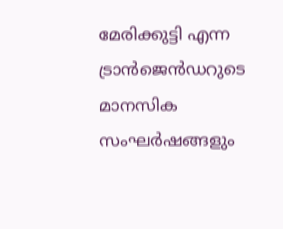മേരിക്കുട്ടി എന്ന ട്രാന്‍ജെന്‍ഡറുടെ മാനസിക സംഘര്‍ഷങ്ങളും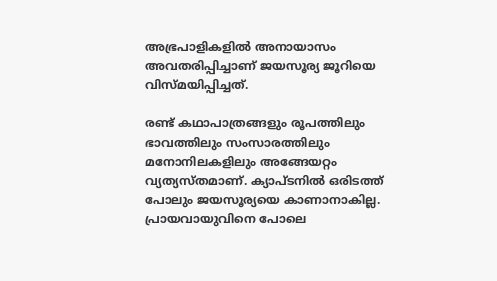അഭ്രപാളികളില്‍ അനായാസം അവതരിപ്പിച്ചാണ് ജയസൂര്യ ജൂറിയെ വിസ്മയിപ്പിച്ചത്.

രണ്ട് കഥാപാത്രങ്ങളും രൂപത്തിലും ഭാവത്തിലും സംസാരത്തിലും മനോനിലകളിലും അങ്ങേയറ്റം വ്യത്യസ്തമാണ്. ക്യാപ്ടനില്‍ ഒരിടത്ത് പോലും ജയസൂര്യയെ കാണാനാകില്ല. പ്രായവായുവിനെ പോലെ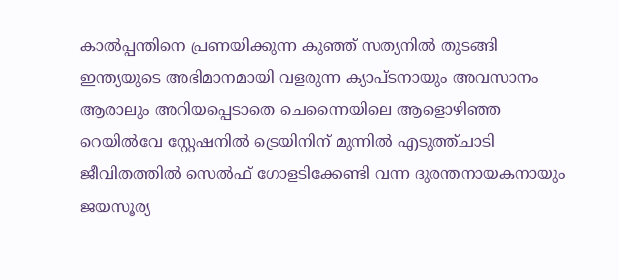കാല്‍പ്പന്തിനെ പ്രണയിക്കുന്ന കുഞ്ഞ് സത്യനില്‍ തുടങ്ങി ഇന്ത്യയുടെ അഭിമാനമായി വളരുന്ന ക്യാപ്ടനായും അവസാനം ആരാലും അറിയപ്പെടാതെ ചെന്നൈയിലെ ആളൊഴിഞ്ഞ റെയില്‍വേ സ്റ്റേഷനില്‍ ട്രെയിനിന് മുന്നില്‍ എടുത്ത്ചാടി ജീവിതത്തില്‍ സെല്‍ഫ് ഗോളടിക്കേണ്ടി വന്ന ദുരന്തനായകനായും ജയസൂര്യ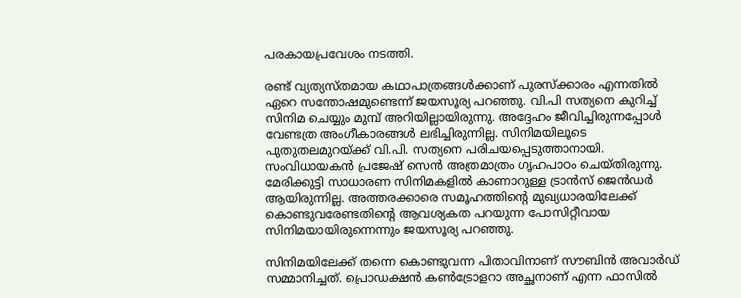പരകായപ്രവേശം നടത്തി.

രണ്ട് വ്യത്യസ്തമായ കഥാപാത്രങ്ങള്‍ക്കാണ് പുരസ്‌ക്കാരം എന്നതില്‍ ഏറെ സന്തോഷമുണ്ടെന്ന് ജയസൂര്യ പറഞ്ഞു. വി.പി സത്യനെ കുറിച്ച് സിനിമ ചെയ്യും മുമ്പ് അറിയില്ലായിരുന്നു. അദ്ദേഹം ജീവിച്ചിരുന്നപ്പോള്‍ വേണ്ടത്ര അംഗീകാരങ്ങള്‍ ലഭിച്ചിരുന്നില്ല. സിനിമയിലൂടെ പുതുതലമുറയ്ക്ക് വി.പി. സത്യനെ പരിചയപ്പെടുത്താനായി. സംവിധായകന്‍ പ്രജേഷ് സെന്‍ അത്രമാത്രം ഗൃഹപാഠം ചെയ്തിരുന്നു. മേരിക്കുട്ടി സാധാരണ സിനിമകളില്‍ കാണാറുള്ള ട്രാന്‍സ് ജെന്‍ഡര്‍ ആയിരുന്നില്ല. അത്തരക്കാരെ സമൂഹത്തിന്റെ മുഖ്യധാരയിലേക്ക് കൊണ്ടുവരേണ്ടതിന്റെ ആവശ്യകത പറയുന്ന പോസിറ്റീവായ സിനിമയായിരുന്നെന്നും ജയസൂര്യ പറഞ്ഞു.

സിനിമയിലേക്ക് തന്നെ കൊണ്ടുവന്ന പിതാവിനാണ് സൗബിന്‍ അവാര്‍ഡ് സമ്മാനിച്ചത്. പ്രൊഡക്ഷന്‍ കണ്‍ട്രോളറാ അച്ഛനാണ് എന്ന ഫാസില്‍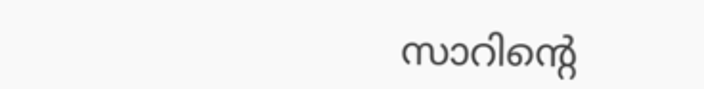സാറിന്റെ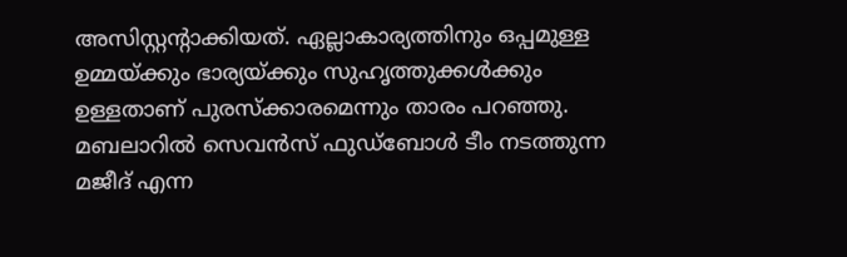അസിസ്റ്റന്റാക്കിയത്. ഏല്ലാകാര്യത്തിനും ഒപ്പമുള്ള ഉമ്മയ്ക്കും ഭാര്യയ്ക്കും സുഹൃത്തുക്കള്‍ക്കും ഉള്ളതാണ് പുരസ്‌ക്കാരമെന്നും താരം പറഞ്ഞു. മബലാറില്‍ സെവന്‍സ് ഫുഡ്‌ബോള്‍ ടീം നടത്തുന്ന മജീദ് എന്ന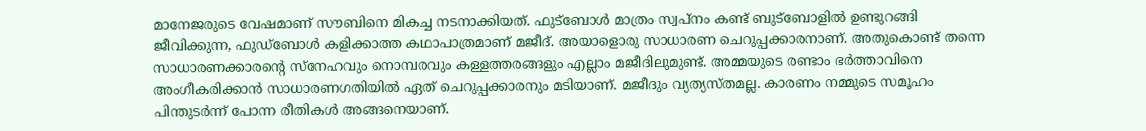മാനേജരുടെ വേഷമാണ് സൗബിനെ മികച്ച നടനാക്കിയത്. ഫുട്‌ബോള്‍ മാത്രം സ്വപ്‌നം കണ്ട് ബുട്‌ബോളില്‍ ഉണ്ടുറങ്ങി ജീവിക്കുന്ന, ഫുഡ്‌ബോള്‍ കളിക്കാത്ത കഥാപാത്രമാണ് മജീദ്. അയാളൊരു സാധാരണ ചെറുപ്പക്കാരനാണ്. അതുകൊണ്ട് തന്നെ സാധാരണക്കാരന്റെ സ്‌നേഹവും നൊമ്പരവും കള്ളത്തരങ്ങളും എല്ലാം മജീദിലുമുണ്ട്. അമ്മയുടെ രണ്ടാം ഭര്‍ത്താവിനെ അംഗീകരിക്കാന്‍ സാധാരണഗതിയില്‍ ഏത് ചെറുപ്പക്കാരനും മടിയാണ്. മജീദും വ്യത്യസ്തമല്ല. കാരണം നമ്മുടെ സമൂഹം പിന്തുടര്‍ന്ന് പോന്ന രീതികള്‍ അങ്ങനെയാണ്.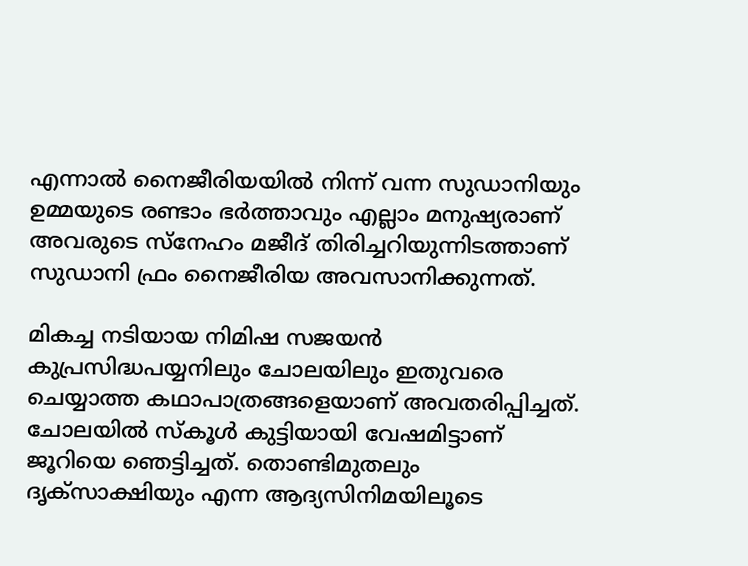എന്നാല്‍ നൈജീരിയയില്‍ നിന്ന് വന്ന സുഡാനിയും ഉമ്മയുടെ രണ്ടാം ഭര്‍ത്താവും എല്ലാം മനുഷ്യരാണ് അവരുടെ സ്‌നേഹം മജീദ് തിരിച്ചറിയുന്നിടത്താണ് സുഡാനി ഫ്രം നൈജീരിയ അവസാനിക്കുന്നത്.

മികച്ച നടിയായ നിമിഷ സജയന്‍ കുപ്രസിദ്ധപയ്യനിലും ചോലയിലും ഇതുവരെ ചെയ്യാത്ത കഥാപാത്രങ്ങളെയാണ് അവതരിപ്പിച്ചത്. ചോലയില്‍ സ്‌കൂള്‍ കുട്ടിയായി വേഷമിട്ടാണ് ജൂറിയെ ഞെട്ടിച്ചത്. തൊണ്ടിമുതലും ദൃക്‌സാക്ഷിയും എന്ന ആദ്യസിനിമയിലൂടെ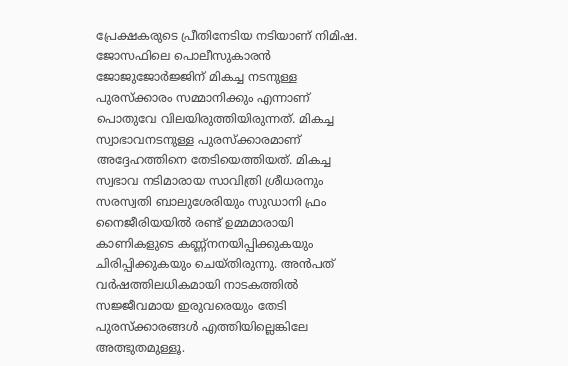പ്രേക്ഷകരുടെ പ്രീതിനേടിയ നടിയാണ് നിമിഷ. ജോസഫിലെ പൊലീസുകാരന്‍ ജോജുജോര്‍ജ്ജിന് മികച്ച നടനുള്ള പുരസ്‌ക്കാരം സമ്മാനിക്കും എന്നാണ് പൊതുവേ വിലയിരുത്തിയിരുന്നത്. മികച്ച സ്വാഭാവനടനുള്ള പുരസ്‌ക്കാരമാണ് അദ്ദേഹത്തിനെ തേടിയെത്തിയത്. മികച്ച സ്വഭാവ നടിമാരായ സാവിത്രി ശ്രീധരനും സരസ്വതി ബാലുശേരിയും സുഡാനി ഫ്രം നൈജീരിയയില്‍ രണ്ട് ഉമ്മമാരായി കാണികളുടെ കണ്ണ്‌നനയിപ്പിക്കുകയും ചിരിപ്പിക്കുകയും ചെയ്തിരുന്നു. അന്‍പത് വര്‍ഷത്തിലധികമായി നാടകത്തില്‍ സജ്ജീവമായ ഇരുവരെയും തേടി പുരസ്‌ക്കാരങ്ങള്‍ എത്തിയില്ലെങ്കിലേ അത്ഭുതമുള്ളൂ.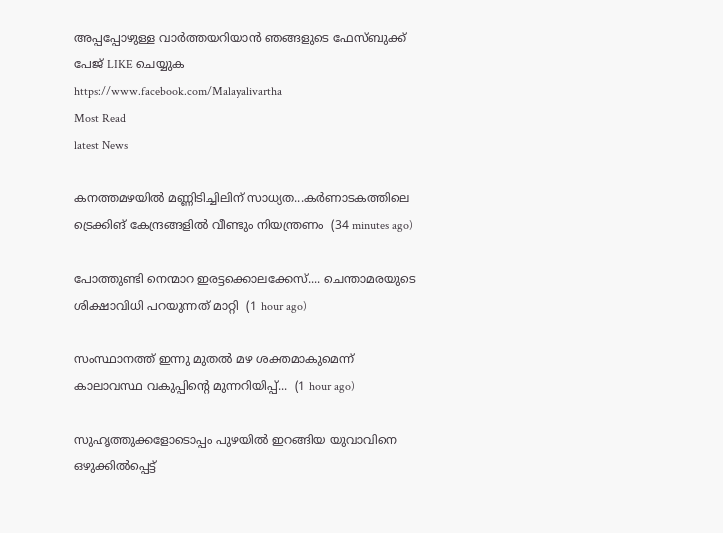അപ്പപ്പോഴുള്ള വാര്‍ത്തയറിയാന്‍ ഞങ്ങളുടെ ഫേസ്‌ബുക്ക്‌ പേജ് LIKE ചെയ്യുക
https://www.facebook.com/Malayalivartha
Most Read
latest News

കനത്തമഴയിൽ മണ്ണിടിച്ചിലിന് സാധ്യത...കർണാടകത്തിലെ ട്രെക്കിങ് കേന്ദ്രങ്ങളിൽ വീണ്ടും നിയന്ത്രണം  (34 minutes ago)

പോത്തുണ്ടി നെന്മാറ ഇരട്ടക്കൊലക്കേസ്.... ചെന്താമരയുടെ ശിക്ഷാവിധി പറയുന്നത് മാറ്റി  (1 hour ago)

സംസ്ഥാനത്ത് ഇന്നു മുതല്‍ മഴ ശക്തമാകുമെന്ന് കാലാവസ്ഥ വകുപ്പിന്റെ മുന്നറിയിപ്പ്...  (1 hour ago)

സുഹൃത്തുക്കളോടൊപ്പം പുഴയിൽ ഇറങ്ങിയ യുവാവിനെ ഒഴുക്കിൽപ്പെട്ട്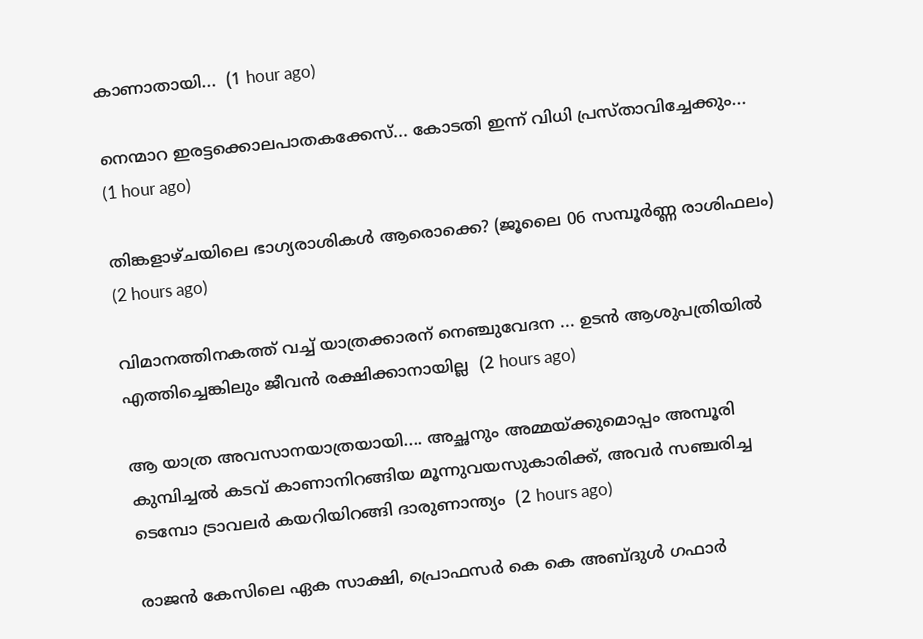കാണാതായി...  (1 hour ago)

നെന്മാറ ഇരട്ടക്കൊലപാതകക്കേസ്... കോടതി ഇന്ന് വിധി പ്രസ്താവിച്ചേക്കും...  (1 hour ago)

തിങ്കളാഴ്ചയിലെ ഭാഗ്യരാശികൾ ആരൊക്കെ? (ജൂലൈ 06 സമ്പൂർണ്ണ രാശിഫലം)  (2 hours ago)

വിമാനത്തിനകത്ത് വച്ച് യാത്രക്കാരന് നെഞ്ചുവേദന ... ഉടൻ ആശുപത്രിയിൽ എത്തിച്ചെങ്കിലും ജീവൻ രക്ഷിക്കാനായില്ല  (2 hours ago)

ആ യാത്ര അവസാനയാത്രയായി.... അച്ഛനും അമ്മയ്ക്കുമൊപ്പം അമ്പൂരി കുമ്പിച്ചൽ കടവ് കാണാനിറങ്ങിയ മൂന്നുവയസുകാരിക്ക്, അവർ സഞ്ചരിച്ച ടെമ്പോ ട്രാവലർ കയറിയിറങ്ങി ദാരുണാന്ത്യം  (2 hours ago)

രാജൻ കേസിലെ ഏക സാക്ഷി, പ്രൊഫസർ കെ കെ അബ്ദുൾ ഗഫാർ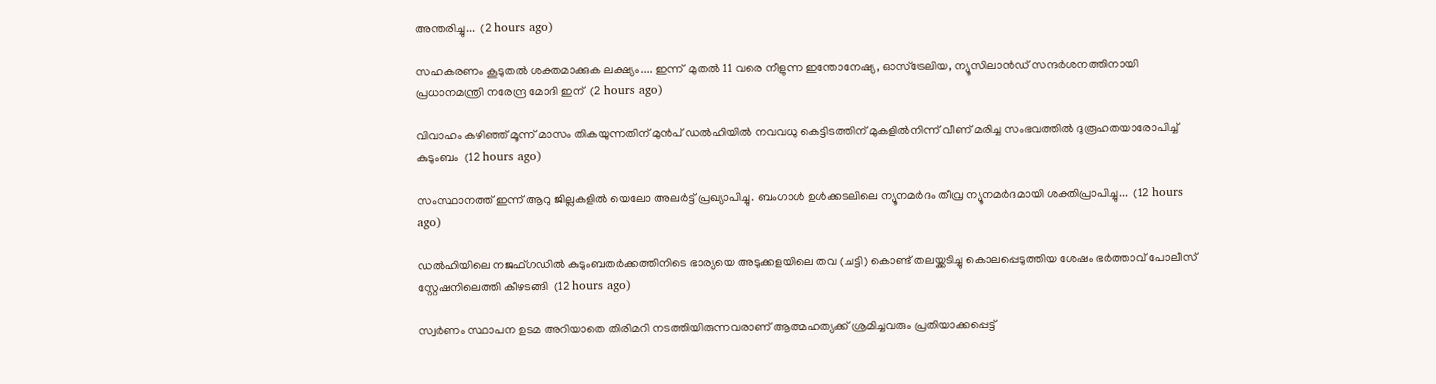അന്തരിച്ചു...  (2 hours ago)

സഹകരണം കൂടുതൽ ശക്തമാക്കുക ലക്ഷ്യം.... ഇന്ന്  മുതൽ 11 വരെ നീളുന്ന ഇന്തോനേഷ്യ, ഓസ്ട്രേലിയ, ന്യൂസിലാൻഡ് സന്ദർശനത്തിനായി പ്രധാനമന്ത്രി നരേന്ദ്ര മോദി ഇന്  (2 hours ago)

വിവാഹം കഴിഞ്ഞ് മൂന്ന് മാസം തികയുന്നതിന് മുൻപ് ഡൽഹിയിൽ നവവധു കെട്ടിടത്തിന് മുകളിൽനിന്ന് വീണ് മരിച്ച സംഭവത്തിൽ ദുരൂഹതയാരോപിച്ച് കുടുംബം  (12 hours ago)

സംസ്ഥാനത്ത് ഇന്ന് ആറു ജില്ലകളില്‍ യെലോ അലര്‍ട്ട് പ്രഖ്യാപിച്ചു. ബംഗാള്‍ ഉള്‍ക്കടലിലെ ന്യൂനമര്‍ദം തീവ്ര ന്യൂനമര്‍ദമായി ശക്തിപ്രാപിച്ചു...  (12 hours ago)

ഡൽഹിയിലെ നജഫ്ഗഡിൽ കുടുംബതർക്കത്തിനിടെ ഭാര്യയെ അടുക്കളയിലെ തവ (ചട്ടി) കൊണ്ട് തലയ്ക്കടിച്ചു കൊലപ്പെടുത്തിയ ശേഷം ഭർത്താവ് പോലീസ് സ്റ്റേഷനിലെത്തി കീഴടങ്ങി  (12 hours ago)

സ്വര്‍ണം സ്ഥാപന ഉടമ അറിയാതെ തിരിമറി നടത്തിയിരുന്നവരാണ് ആത്മഹത്യക്ക് ശ്രമിച്ചവരും പ്രതിയാക്കപ്പെട്ട്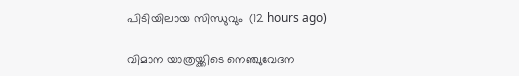പിടിയിലായ സിന്ധുവും  (12 hours ago)

വിമാന യാത്രയ്ക്കിടെ നെഞ്ചുവേദന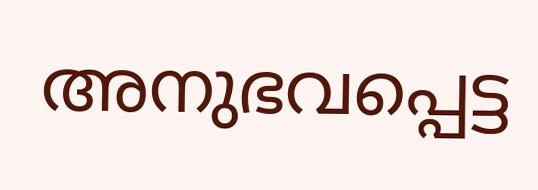അനുഭവപ്പെട്ട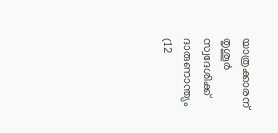യാത്രക്കാരന് തൃശൂര്‍ സ്വദേശിക്ക് ദാരുണാന്ത്യം  (12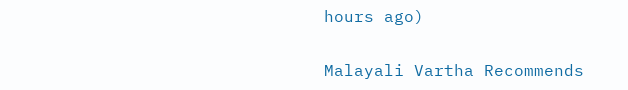hours ago)

Malayali Vartha Recommends